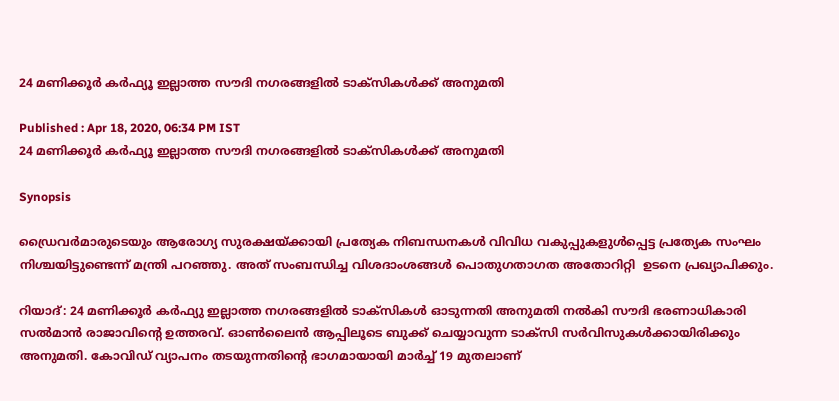24 മണിക്കൂർ കർഫ്യൂ ഇല്ലാത്ത സൗദി നഗരങ്ങളിൽ ടാക്സികൾക്ക് അനുമതി

Published : Apr 18, 2020, 06:34 PM IST
24 മണിക്കൂർ കർഫ്യൂ ഇല്ലാത്ത സൗദി നഗരങ്ങളിൽ ടാക്സികൾക്ക് അനുമതി

Synopsis

ഡ്രൈവർമാരുടെയും ആരോഗ്യ സുരക്ഷയ്ക്കായി പ്രത്യേക നിബന്ധനകൾ വിവിധ വകുപ്പുകളുൾപ്പെട്ട പ്രത്യേക സംഘം നിശ്ചയിട്ടുണ്ടെന്ന് മന്ത്രി പറഞ്ഞു. അത് സംബന്ധിച്ച വിശദാംശങ്ങൾ പൊതുഗതാഗത അതോറിറ്റി  ഉടനെ പ്രഖ്യാപിക്കും.

റിയാദ്: 24 മണിക്കൂർ കർഫ്യു ഇല്ലാത്ത നഗരങ്ങളിൽ ടാക്സികൾ ഓടുന്നതി അനുമതി നൽകി സൗദി ഭരണാധികാരി സൽമാൻ രാജാവിന്റെ ഉത്തരവ്. ഓൺലൈൻ ആപ്പിലൂടെ ബുക്ക് ചെയ്യാവുന്ന ടാക്സി സർവിസുകൾക്കായിരിക്കും അനുമതി. കോവിഡ് വ്യാപനം തടയുന്നതിന്റെ ഭാഗമായായി മാർച്ച് 19 മുതലാണ്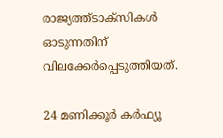രാജ്യത്ത്ടാക്സികൾ ഓടുന്നതിന് വിലക്കേര്‍പ്പെടുത്തിയത്.

24 മണിക്കൂർ കർഫ്യൂ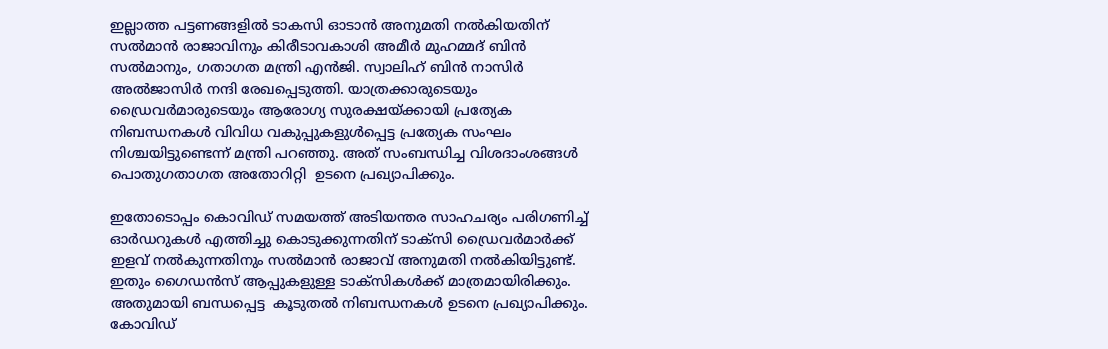ഇല്ലാത്ത പട്ടണങ്ങളിൽ ടാകസി ഓടാൻ അനുമതി നൽകിയതിന് സൽമാൻ രാജാവിനും കിരീടാവകാശി അമീർ മുഹമ്മദ് ബിൻ
സൽമാനും, ഗതാഗത മന്ത്രി എൻജി. സ്വാലിഹ് ബിൻ നാസിർ അൽജാസിർ നന്ദി രേഖപ്പെടുത്തി. യാത്രക്കാരുടെയും ഡ്രൈവർമാരുടെയും ആരോഗ്യ സുരക്ഷയ്ക്കായി പ്രത്യേക നിബന്ധനകൾ വിവിധ വകുപ്പുകളുൾപ്പെട്ട പ്രത്യേക സംഘം നിശ്ചയിട്ടുണ്ടെന്ന് മന്ത്രി പറഞ്ഞു. അത് സംബന്ധിച്ച വിശദാംശങ്ങൾ പൊതുഗതാഗത അതോറിറ്റി  ഉടനെ പ്രഖ്യാപിക്കും.

ഇതോടൊപ്പം കൊവിഡ് സമയത്ത് അടിയന്തര സാഹചര്യം പരിഗണിച്ച് ഓർഡറുകൾ എത്തിച്ചു കൊടുക്കുന്നതിന് ടാക്സി ഡ്രൈവർമാർക്ക് ഇളവ് നൽകുന്നതിനും സൽമാൻ രാജാവ് അനുമതി നൽകിയിട്ടുണ്ട്. ഇതും ഗൈഡൻസ് ആപ്പുകളുള്ള ടാക്സികൾക്ക് മാത്രമായിരിക്കും. അതുമായി ബന്ധപ്പെട്ട  കൂടുതൽ നിബന്ധനകൾ ഉടനെ പ്രഖ്യാപിക്കും. കോവിഡ്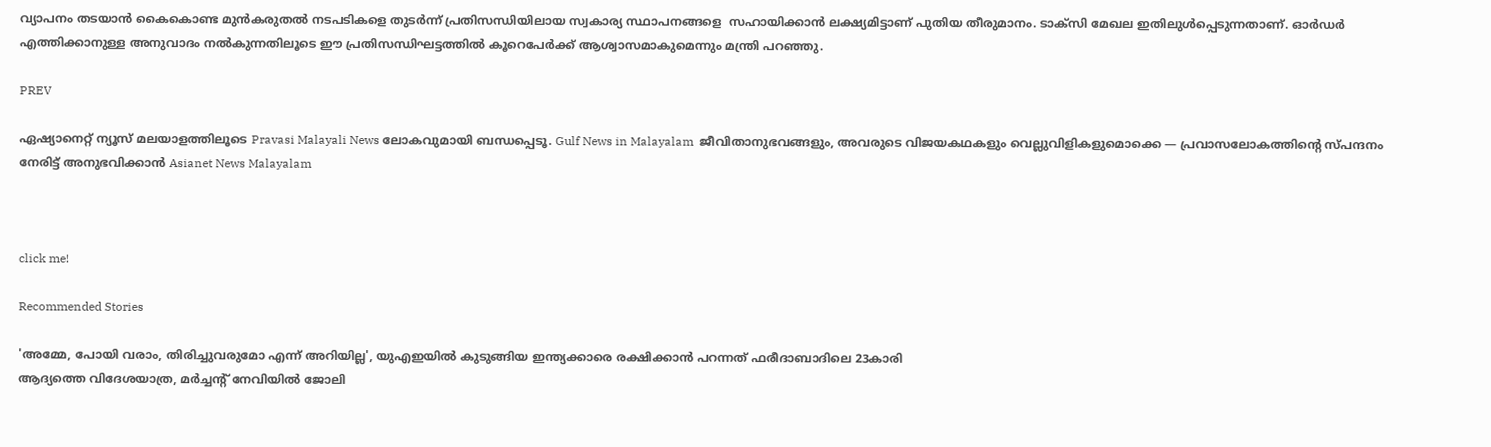വ്യാപനം തടയാൻ കൈകൊണ്ട മുൻകരുതൽ നടപടികളെ തുടർന്ന് പ്രതിസന്ധിയിലായ സ്വകാര്യ സ്ഥാപനങ്ങളെ  സഹായിക്കാന്‍ ലക്ഷ്യമിട്ടാണ് പുതിയ തീരുമാനം. ടാക്സി മേഖല ഇതിലുൾപ്പെടുന്നതാണ്. ഓർഡർ എത്തിക്കാനുള്ള അനുവാദം നൽകുന്നതിലൂടെ ഈ പ്രതിസന്ധിഘട്ടത്തിൽ കൂറെപേർക്ക് ആശ്വാസമാകുമെന്നും മന്ത്രി പറഞ്ഞു.

PREV

ഏഷ്യാനെറ്റ് ന്യൂസ് മലയാളത്തിലൂടെ Pravasi Malayali News ലോകവുമായി ബന്ധപ്പെടൂ. Gulf News in Malayalam  ജീവിതാനുഭവങ്ങളും, അവരുടെ വിജയകഥകളും വെല്ലുവിളികളുമൊക്കെ — പ്രവാസലോകത്തിന്റെ സ്പന്ദനം നേരിട്ട് അനുഭവിക്കാൻ Asianet News Malayalam



click me!

Recommended Stories

'അമ്മേ, പോയി വരാം, തിരിച്ചുവരുമോ എന്ന് അറിയില്ല', യുഎഇയിൽ കുടുങ്ങിയ ഇന്ത്യക്കാരെ രക്ഷിക്കാൻ പറന്നത് ഫരീദാബാദിലെ 23കാരി
ആദ്യത്തെ വിദേശയാത്ര, മർച്ചന്റ് നേവിയിൽ ജോലി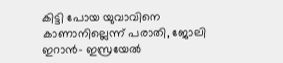കിട്ടി പോയ യുവാവിനെ കാണാനില്ലെന്ന് പരാതി, ജോലി ഇറാൻ- ഇസ്രയേൽ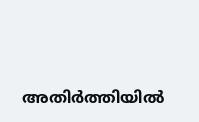അതിർത്തിയിൽ